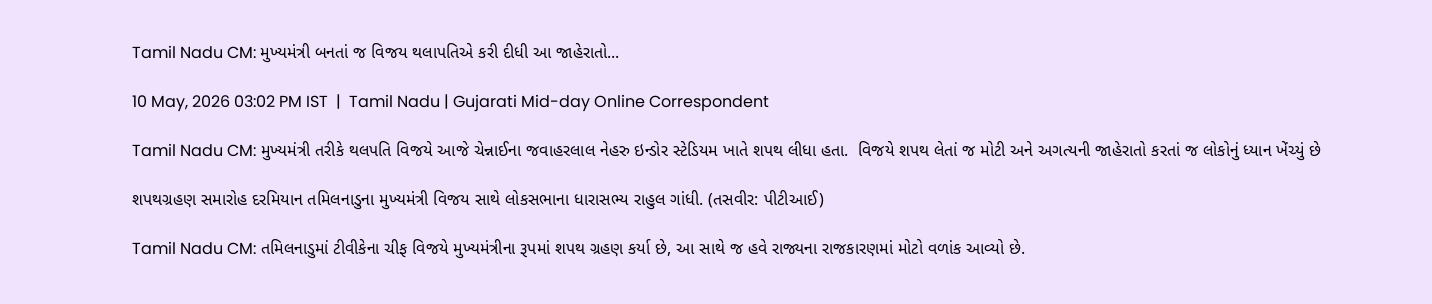Tamil Nadu CM: મુખ્યમંત્રી બનતાં જ વિજય થલાપતિએ કરી દીધી આ જાહેરાતો...

10 May, 2026 03:02 PM IST  |  Tamil Nadu | Gujarati Mid-day Online Correspondent

Tamil Nadu CM: મુખ્યમંત્રી તરીકે થલપતિ વિજયે આજે ચેન્નાઈના જવાહરલાલ નેહરુ ઇન્ડોર સ્ટેડિયમ ખાતે શપથ લીધા હતા.  વિજયે શપથ લેતાં જ મોટી અને અગત્યની જાહેરાતો કરતાં જ લોકોનું ધ્યાન ખેંચ્યું છે

શપથગ્રહણ સમારોહ દરમિયાન તમિલનાડુના મુખ્યમંત્રી વિજય સાથે લોકસભાના ધારાસભ્ય રાહુલ ગાંધી. (તસવીર: પીટીઆઈ)

Tamil Nadu CM: તમિલનાડુમાં ટીવીકેના ચીફ વિજયે મુખ્યમંત્રીના રૂપમાં શપથ ગ્રહણ કર્યા છે, આ સાથે જ હવે રાજ્યના રાજકારણમાં મોટો વળાંક આવ્યો છે.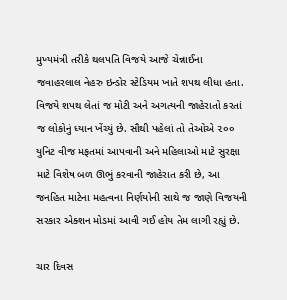મુખ્યમંત્રી તરીકે થલપતિ વિજયે આજે ચેન્નાઈના જવાહરલાલ નેહરુ ઇન્ડોર સ્ટેડિયમ ખાતે શપથ લીધા હતા.  વિજયે શપથ લેતાં જ મોટી અને અગત્યની જાહેરાતો કરતાં જ લોકોનું ધ્યાન ખેંચ્યું છે. સૌથી પહેલાં તો તેઓએ ૨૦૦ યુનિટ વીજ મફતમાં આપવાની અને મહિલાઓ માટે સુરક્ષા માટે વિશેષ બળ ઊભું કરવાની જાહેરાત કરી છે, આ જનહિત માટેના મહત્વના નિર્ણયોની સાથે જ જાણે વિજયની સરકાર એક્શન મોડમાં આવી ગઈ હોય તેમ લાગી રહ્યું છે.

ચાર દિવસ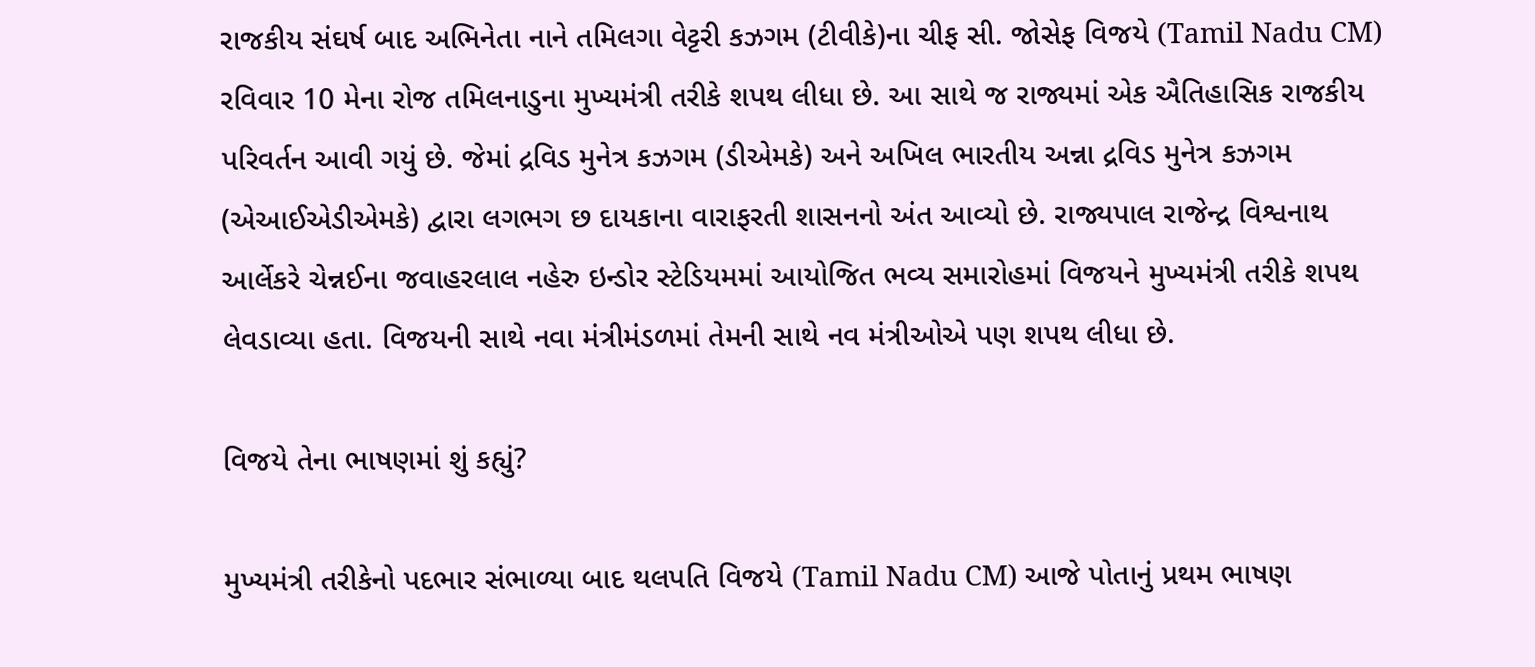રાજકીય સંઘર્ષ બાદ અભિનેતા નાને તમિલગા વેટ્ટરી કઝગમ (ટીવીકે)ના ચીફ સી. જોસેફ વિજયે (Tamil Nadu CM) રવિવાર 10 મેના રોજ તમિલનાડુના મુખ્યમંત્રી તરીકે શપથ લીધા છે. આ સાથે જ રાજ્યમાં એક ઐતિહાસિક રાજકીય પરિવર્તન આવી ગયું છે. જેમાં દ્રવિડ મુનેત્ર કઝગમ (ડીએમકે) અને અખિલ ભારતીય અન્ના દ્રવિડ મુનેત્ર કઝગમ (એઆઈએડીએમકે) દ્વારા લગભગ છ દાયકાના વારાફરતી શાસનનો અંત આવ્યો છે. રાજ્યપાલ રાજેન્દ્ર વિશ્વનાથ આર્લેકરે ચેન્નઈના જવાહરલાલ નહેરુ ઇન્ડોર સ્ટેડિયમમાં આયોજિત ભવ્ય સમારોહમાં વિજયને મુખ્યમંત્રી તરીકે શપથ લેવડાવ્યા હતા. વિજયની સાથે નવા મંત્રીમંડળમાં તેમની સાથે નવ મંત્રીઓએ પણ શપથ લીધા છે.

વિજયે તેના ભાષણમાં શું કહ્યું?

મુખ્યમંત્રી તરીકેનો પદભાર સંભાળ્યા બાદ થલપતિ વિજયે (Tamil Nadu CM) આજે પોતાનું પ્રથમ ભાષણ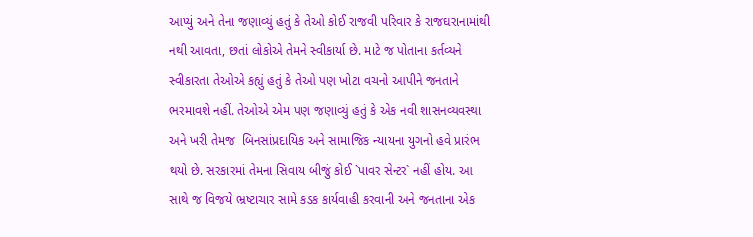આપ્યું અને તેના જણાવ્યું હતું કે તેઓ કોઈ રાજવી પરિવાર કે રાજઘરાનામાંથી નથી આવતા, છતાં લોકોએ તેમને સ્વીકાર્યા છે. માટે જ પોતાના કર્તવ્યને સ્વીકારતા તેઓએ કહ્યું હતું કે તેઓ પણ ખોટા વચનો આપીને જનતાને ભરમાવશે નહીં. તેઓએ એમ પણ જણાવ્યું હતું કે એક નવી શાસનવ્યવસ્થા અને ખરી તેમજ  બિનસાંપ્રદાયિક અને સામાજિક ન્યાયના યુગનો હવે પ્રારંભ થયો છે. સરકારમાં તેમના સિવાય બીજું કોઈ `પાવર સેન્ટર` નહીં હોય. આ સાથે જ વિજયે ભ્રષ્ટાચાર સામે કડક કાર્યવાહી કરવાની અને જનતાના એક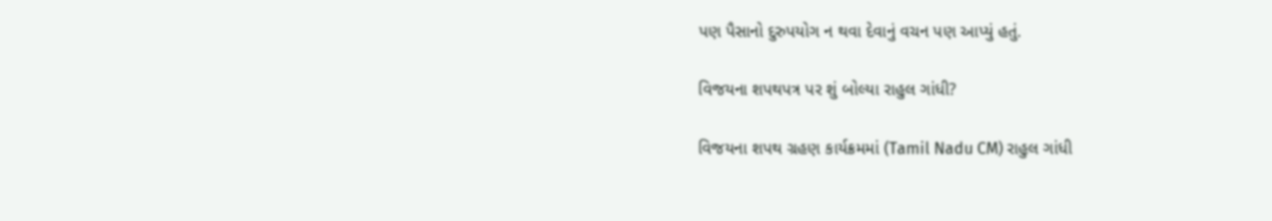પણ પૈસાનો દુરુપયોગ ન થવા દેવાનું વચન પણ આપ્યું હતું.

વિજયના શપથપત્ર પર શું બોલ્યા રાહુલ ગાંધી?

વિજયના શપથ ગ્રહણ કાર્યક્રમમાં (Tamil Nadu CM) રાહુલ ગાંધી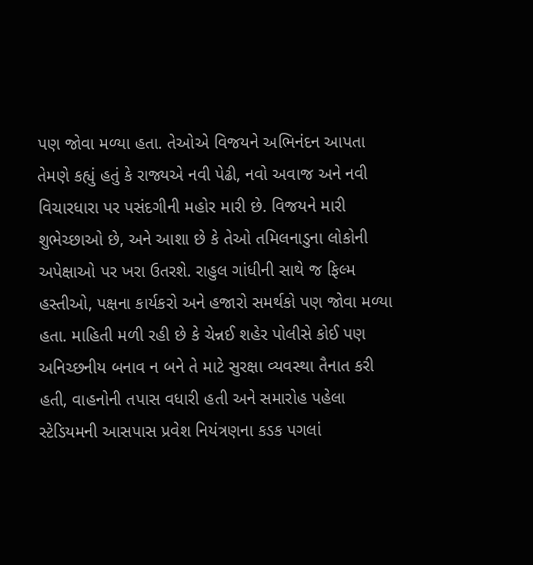પણ જોવા મળ્યા હતા. તેઓએ વિજયને અભિનંદન આપતા તેમણે કહ્યું હતું કે રાજ્યએ નવી પેઢી, નવો અવાજ અને નવી વિચારધારા પર પસંદગીની મહોર મારી છે. વિજયને મારી શુભેચ્છાઓ છે, અને આશા છે કે તેઓ તમિલનાડુના લોકોની અપેક્ષાઓ પર ખરા ઉતરશે. રાહુલ ગાંધીની સાથે જ ફિલ્મ હસ્તીઓ, પક્ષના કાર્યકરો અને હજારો સમર્થકો પણ જોવા મળ્યા હતા. માહિતી મળી રહી છે કે ચેન્નઈ શહેર પોલીસે કોઈ પણ અનિચ્છનીય બનાવ ન બને તે માટે સુરક્ષા વ્યવસ્થા તૈનાત કરી હતી, વાહનોની તપાસ વધારી હતી અને સમારોહ પહેલા સ્ટેડિયમની આસપાસ પ્રવેશ નિયંત્રણના કડક પગલાં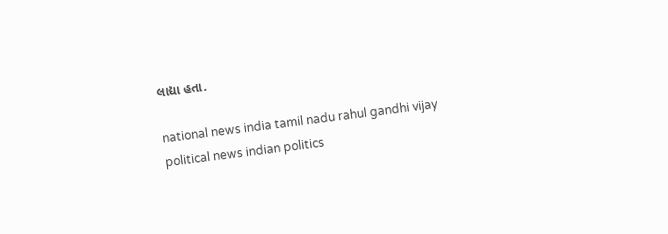લાદ્યા હતા.

national news india tamil nadu rahul gandhi vijay political news indian politics